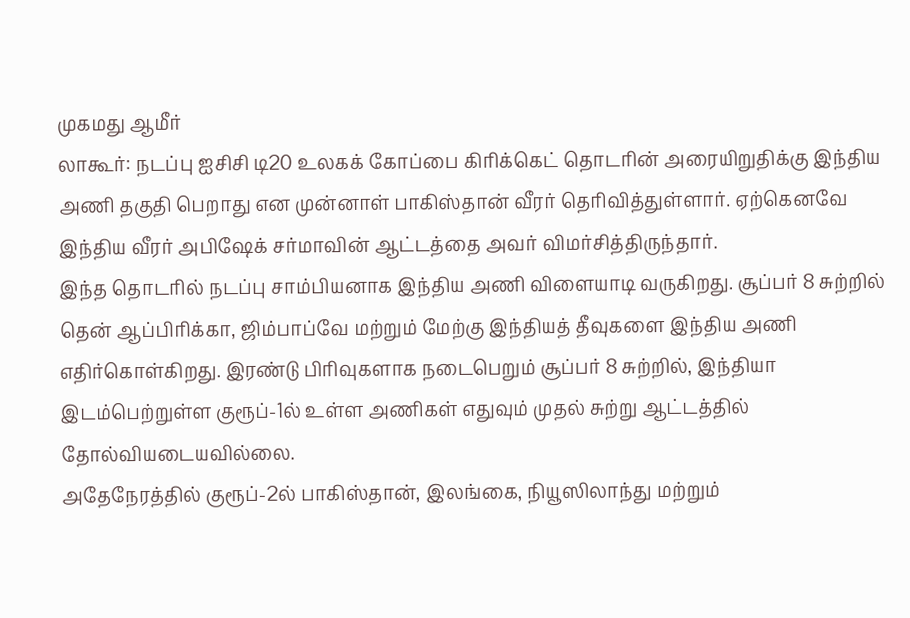முகமது ஆமீர்
லாகூர்: நடப்பு ஐசிசி டி20 உலகக் கோப்பை கிரிக்கெட் தொடரின் அரையிறுதிக்கு இந்திய அணி தகுதி பெறாது என முன்னாள் பாகிஸ்தான் வீரர் தெரிவித்துள்ளார். ஏற்கெனவே இந்திய வீரர் அபிஷேக் சர்மாவின் ஆட்டத்தை அவர் விமர்சித்திருந்தார்.
இந்த தொடரில் நடப்பு சாம்பியனாக இந்திய அணி விளையாடி வருகிறது. சூப்பர் 8 சுற்றில் தென் ஆப்பிரிக்கா, ஜிம்பாப்வே மற்றும் மேற்கு இந்தியத் தீவுகளை இந்திய அணி எதிர்கொள்கிறது. இரண்டு பிரிவுகளாக நடைபெறும் சூப்பர் 8 சுற்றில், இந்தியா இடம்பெற்றுள்ள குரூப்-1ல் உள்ள அணிகள் எதுவும் முதல் சுற்று ஆட்டத்தில் தோல்வியடையவில்லை.
அதேநேரத்தில் குரூப்-2ல் பாகிஸ்தான், இலங்கை, நியூஸிலாந்து மற்றும்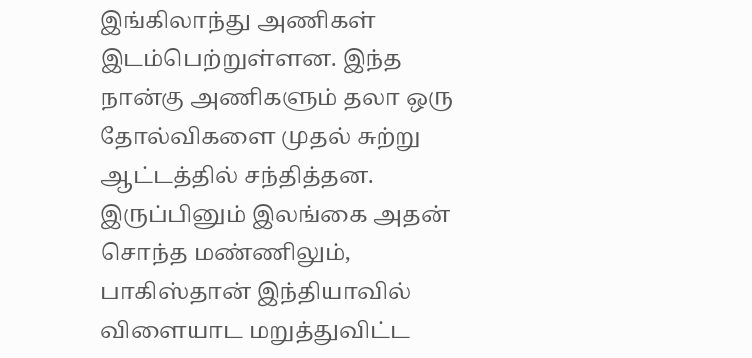இங்கிலாந்து அணிகள் இடம்பெற்றுள்ளன. இந்த நான்கு அணிகளும் தலா ஒரு தோல்விகளை முதல் சுற்று ஆட்டத்தில் சந்தித்தன. இருப்பினும் இலங்கை அதன் சொந்த மண்ணிலும், பாகிஸ்தான் இந்தியாவில் விளையாட மறுத்துவிட்ட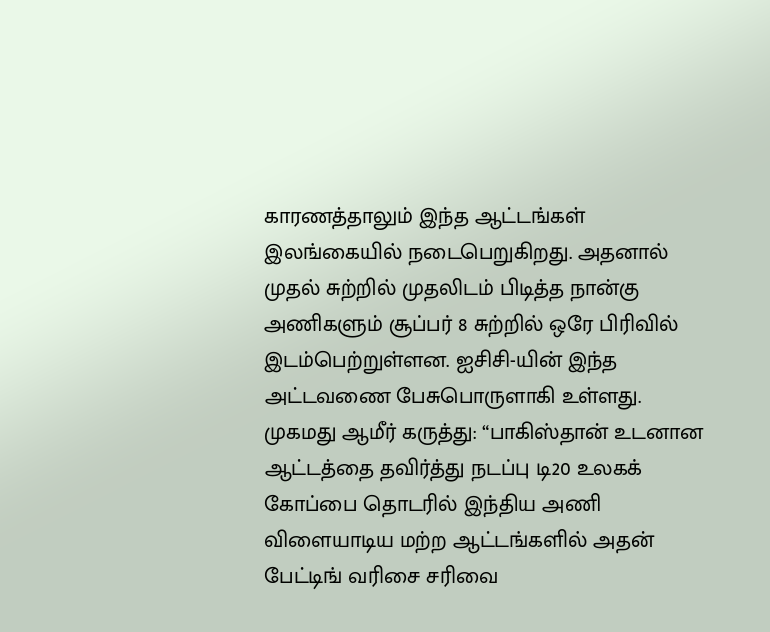காரணத்தாலும் இந்த ஆட்டங்கள் இலங்கையில் நடைபெறுகிறது. அதனால் முதல் சுற்றில் முதலிடம் பிடித்த நான்கு அணிகளும் சூப்பர் 8 சுற்றில் ஒரே பிரிவில் இடம்பெற்றுள்ளன. ஐசிசி-யின் இந்த அட்டவணை பேசுபொருளாகி உள்ளது.
முகமது ஆமீர் கருத்து: “பாகிஸ்தான் உடனான ஆட்டத்தை தவிர்த்து நடப்பு டி20 உலகக் கோப்பை தொடரில் இந்திய அணி விளையாடிய மற்ற ஆட்டங்களில் அதன் பேட்டிங் வரிசை சரிவை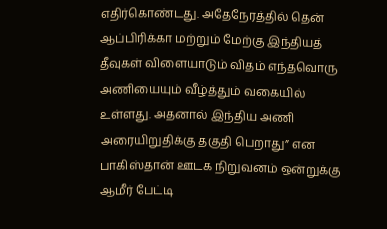எதிர்கொண்டது. அதேநேரத்தில் தென் ஆப்பிரிக்கா மற்றும் மேற்கு இந்தியத் தீவுகள் விளையாடும் விதம் எந்தவொரு அணியையும் வீழ்த்தும் வகையில் உள்ளது. அதனால் இந்திய அணி அரையிறுதிக்கு தகுதி பெறாது” என பாகிஸ்தான் ஊடக நிறுவனம் ஒன்றுக்கு ஆமீர் பேட்டி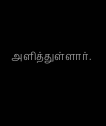அளித்துள்ளார்.